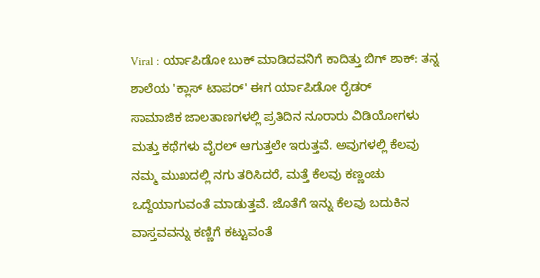Viral : ರ್ಯಾಪಿಡೋ ಬುಕ್ ಮಾಡಿದವನಿಗೆ ಕಾದಿತ್ತು ಬಿಗ್ ಶಾಕ್: ತನ್ನ ಶಾಲೆಯ 'ಕ್ಲಾಸ್ ಟಾಪರ್' ಈಗ ರ್ಯಾಪಿಡೋ ರೈಡರ್
ಸಾಮಾಜಿಕ ಜಾಲತಾಣಗಳಲ್ಲಿ ಪ್ರತಿದಿನ ನೂರಾರು ವಿಡಿಯೋಗಳು ಮತ್ತು ಕಥೆಗಳು ವೈರಲ್ ಆಗುತ್ತಲೇ ಇರುತ್ತವೆ. ಅವುಗಳಲ್ಲಿ ಕೆಲವು ನಮ್ಮ ಮುಖದಲ್ಲಿ ನಗು ತರಿಸಿದರೆ, ಮತ್ತೆ ಕೆಲವು ಕಣ್ಣಂಚು ಒದ್ದೆಯಾಗುವಂತೆ ಮಾಡುತ್ತವೆ. ಜೊತೆಗೆ ಇನ್ನು ಕೆಲವು ಬದುಕಿನ ವಾಸ್ತವವನ್ನು ಕಣ್ಣಿಗೆ ಕಟ್ಟುವಂತೆ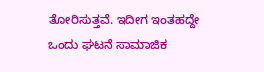ತೋರಿಸುತ್ತವೆ. ಇದೀಗ ಇಂತಹದ್ದೇ ಒಂದು ಘಟನೆ ಸಾಮಾಜಿಕ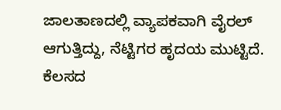ಜಾಲತಾಣದಲ್ಲಿ ವ್ಯಾಪಕವಾಗಿ ವೈರಲ್ ಆಗುತ್ತಿದ್ದು, ನೆಟ್ಟಿಗರ ಹೃದಯ ಮುಟ್ಟಿದೆ.
ಕೆಲಸದ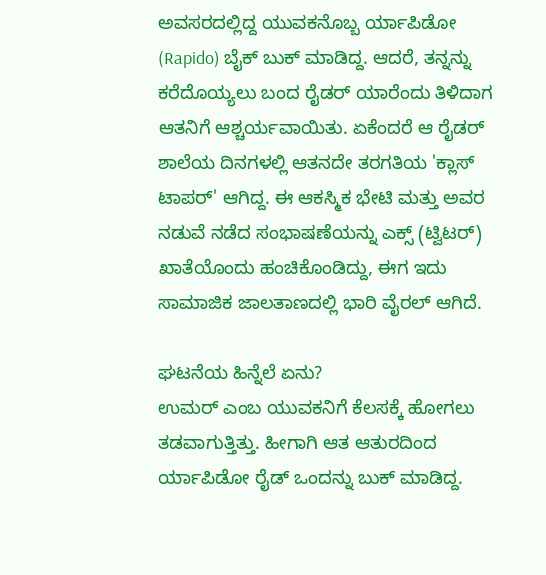ಅವಸರದಲ್ಲಿದ್ದ ಯುವಕನೊಬ್ಬ ರ್ಯಾಪಿಡೋ (Rapido) ಬೈಕ್ ಬುಕ್ ಮಾಡಿದ್ದ. ಆದರೆ, ತನ್ನನ್ನು ಕರೆದೊಯ್ಯಲು ಬಂದ ರೈಡರ್ ಯಾರೆಂದು ತಿಳಿದಾಗ ಆತನಿಗೆ ಆಶ್ಚರ್ಯವಾಯಿತು. ಏಕೆಂದರೆ ಆ ರೈಡರ್ ಶಾಲೆಯ ದಿನಗಳಲ್ಲಿ ಆತನದೇ ತರಗತಿಯ 'ಕ್ಲಾಸ್ ಟಾಪರ್' ಆಗಿದ್ದ. ಈ ಆಕಸ್ಮಿಕ ಭೇಟಿ ಮತ್ತು ಅವರ ನಡುವೆ ನಡೆದ ಸಂಭಾಷಣೆಯನ್ನು ಎಕ್ಸ್ (ಟ್ವಿಟರ್) ಖಾತೆಯೊಂದು ಹಂಚಿಕೊಂಡಿದ್ದು, ಈಗ ಇದು ಸಾಮಾಜಿಕ ಜಾಲತಾಣದಲ್ಲಿ ಭಾರಿ ವೈರಲ್ ಆಗಿದೆ.

ಘಟನೆಯ ಹಿನ್ನೆಲೆ ಏನು?
ಉಮರ್ ಎಂಬ ಯುವಕನಿಗೆ ಕೆಲಸಕ್ಕೆ ಹೋಗಲು ತಡವಾಗುತ್ತಿತ್ತು. ಹೀಗಾಗಿ ಆತ ಆತುರದಿಂದ ರ್ಯಾಪಿಡೋ ರೈಡ್ ಒಂದನ್ನು ಬುಕ್ ಮಾಡಿದ್ದ.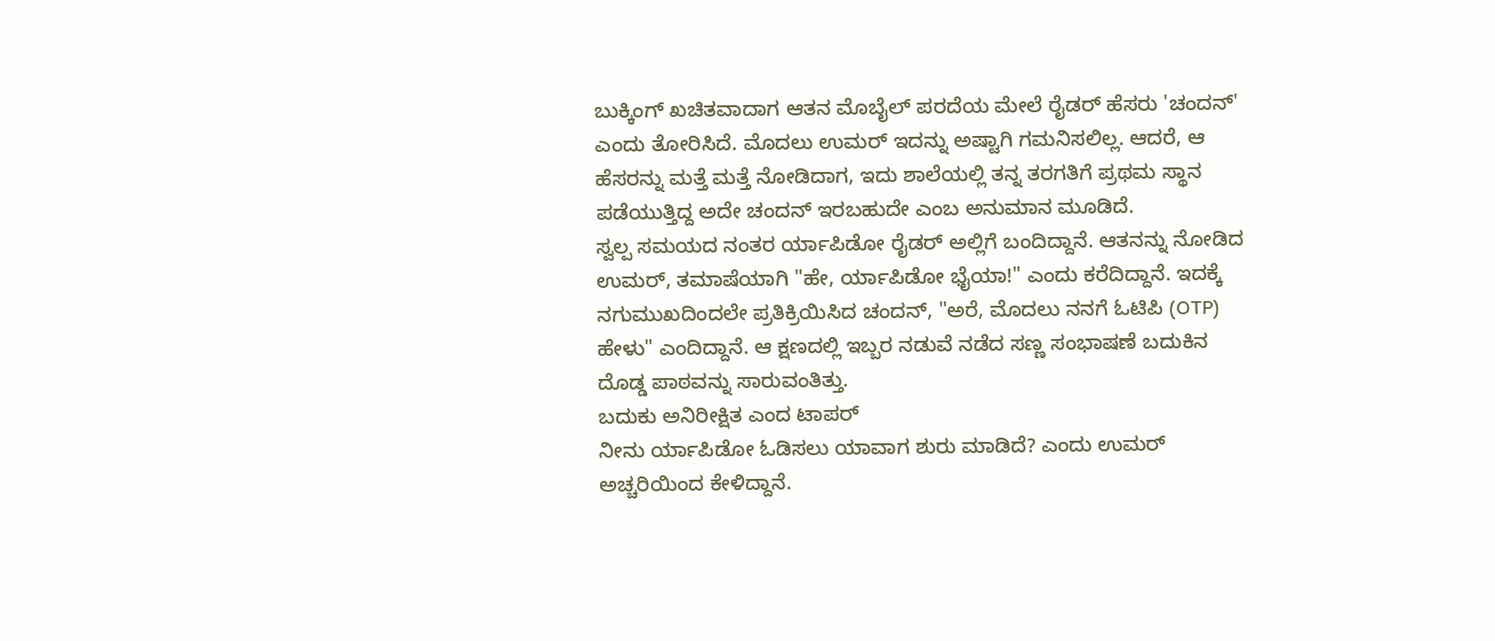ಬುಕ್ಕಿಂಗ್ ಖಚಿತವಾದಾಗ ಆತನ ಮೊಬೈಲ್ ಪರದೆಯ ಮೇಲೆ ರೈಡರ್ ಹೆಸರು 'ಚಂದನ್' ಎಂದು ತೋರಿಸಿದೆ. ಮೊದಲು ಉಮರ್ ಇದನ್ನು ಅಷ್ಟಾಗಿ ಗಮನಿಸಲಿಲ್ಲ. ಆದರೆ, ಆ ಹೆಸರನ್ನು ಮತ್ತೆ ಮತ್ತೆ ನೋಡಿದಾಗ, ಇದು ಶಾಲೆಯಲ್ಲಿ ತನ್ನ ತರಗತಿಗೆ ಪ್ರಥಮ ಸ್ಥಾನ ಪಡೆಯುತ್ತಿದ್ದ ಅದೇ ಚಂದನ್ ಇರಬಹುದೇ ಎಂಬ ಅನುಮಾನ ಮೂಡಿದೆ.
ಸ್ವಲ್ಪ ಸಮಯದ ನಂತರ ರ್ಯಾಪಿಡೋ ರೈಡರ್ ಅಲ್ಲಿಗೆ ಬಂದಿದ್ದಾನೆ. ಆತನನ್ನು ನೋಡಿದ ಉಮರ್, ತಮಾಷೆಯಾಗಿ "ಹೇ, ರ್ಯಾಪಿಡೋ ಭೈಯಾ!" ಎಂದು ಕರೆದಿದ್ದಾನೆ. ಇದಕ್ಕೆ ನಗುಮುಖದಿಂದಲೇ ಪ್ರತಿಕ್ರಿಯಿಸಿದ ಚಂದನ್, "ಅರೆ, ಮೊದಲು ನನಗೆ ಓಟಿಪಿ (OTP) ಹೇಳು" ಎಂದಿದ್ದಾನೆ. ಆ ಕ್ಷಣದಲ್ಲಿ ಇಬ್ಬರ ನಡುವೆ ನಡೆದ ಸಣ್ಣ ಸಂಭಾಷಣೆ ಬದುಕಿನ ದೊಡ್ಡ ಪಾಠವನ್ನು ಸಾರುವಂತಿತ್ತು.
ಬದುಕು ಅನಿರೀಕ್ಷಿತ ಎಂದ ಟಾಪರ್
ನೀನು ರ್ಯಾಪಿಡೋ ಓಡಿಸಲು ಯಾವಾಗ ಶುರು ಮಾಡಿದೆ? ಎಂದು ಉಮರ್ ಅಚ್ಚರಿಯಿಂದ ಕೇಳಿದ್ದಾನೆ.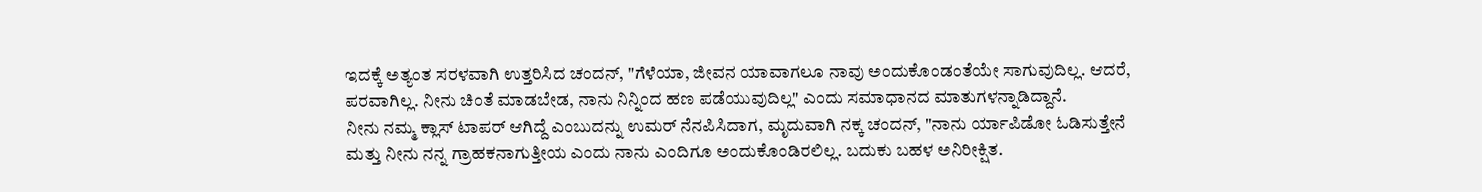ಇದಕ್ಕೆ ಅತ್ಯಂತ ಸರಳವಾಗಿ ಉತ್ತರಿಸಿದ ಚಂದನ್, "ಗೆಳೆಯಾ, ಜೀವನ ಯಾವಾಗಲೂ ನಾವು ಅಂದುಕೊಂಡಂತೆಯೇ ಸಾಗುವುದಿಲ್ಲ. ಆದರೆ, ಪರವಾಗಿಲ್ಲ. ನೀನು ಚಿಂತೆ ಮಾಡಬೇಡ, ನಾನು ನಿನ್ನಿಂದ ಹಣ ಪಡೆಯುವುದಿಲ್ಲ" ಎಂದು ಸಮಾಧಾನದ ಮಾತುಗಳನ್ನಾಡಿದ್ದಾನೆ.
ನೀನು ನಮ್ಮ ಕ್ಲಾಸ್ ಟಾಪರ್ ಆಗಿದ್ದೆ ಎಂಬುದನ್ನು ಉಮರ್ ನೆನಪಿಸಿದಾಗ, ಮೃದುವಾಗಿ ನಕ್ಕ ಚಂದನ್, "ನಾನು ರ್ಯಾಪಿಡೋ ಓಡಿಸುತ್ತೇನೆ ಮತ್ತು ನೀನು ನನ್ನ ಗ್ರಾಹಕನಾಗುತ್ತೀಯ ಎಂದು ನಾನು ಎಂದಿಗೂ ಅಂದುಕೊಂಡಿರಲಿಲ್ಲ. ಬದುಕು ಬಹಳ ಅನಿರೀಕ್ಷಿತ.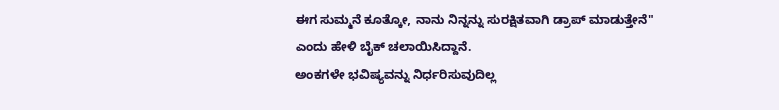ಈಗ ಸುಮ್ಮನೆ ಕೂತ್ಕೋ, ನಾನು ನಿನ್ನನ್ನು ಸುರಕ್ಷಿತವಾಗಿ ಡ್ರಾಪ್ ಮಾಡುತ್ತೇನೆ" ಎಂದು ಹೇಳಿ ಬೈಕ್ ಚಲಾಯಿಸಿದ್ದಾನೆ.
ಅಂಕಗಳೇ ಭವಿಷ್ಯವನ್ನು ನಿರ್ಧರಿಸುವುದಿಲ್ಲ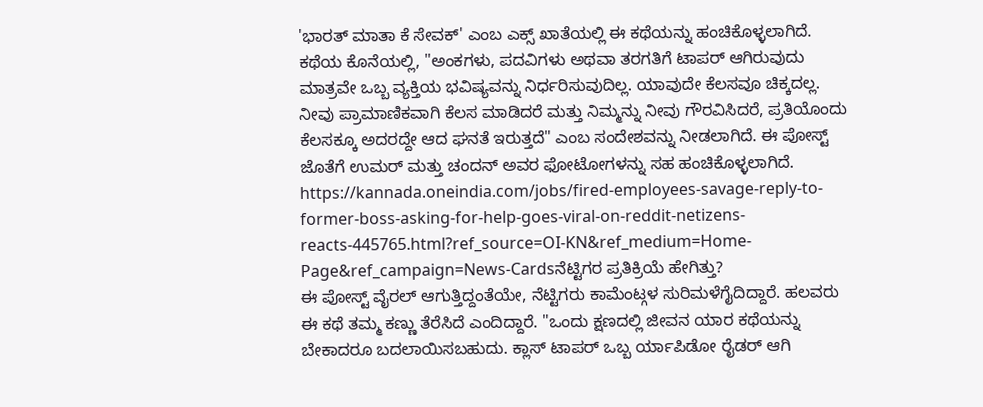'ಭಾರತ್ ಮಾತಾ ಕೆ ಸೇವಕ್' ಎಂಬ ಎಕ್ಸ್ ಖಾತೆಯಲ್ಲಿ ಈ ಕಥೆಯನ್ನು ಹಂಚಿಕೊಳ್ಳಲಾಗಿದೆ. ಕಥೆಯ ಕೊನೆಯಲ್ಲಿ, "ಅಂಕಗಳು, ಪದವಿಗಳು ಅಥವಾ ತರಗತಿಗೆ ಟಾಪರ್ ಆಗಿರುವುದು ಮಾತ್ರವೇ ಒಬ್ಬ ವ್ಯಕ್ತಿಯ ಭವಿಷ್ಯವನ್ನು ನಿರ್ಧರಿಸುವುದಿಲ್ಲ. ಯಾವುದೇ ಕೆಲಸವೂ ಚಿಕ್ಕದಲ್ಲ. ನೀವು ಪ್ರಾಮಾಣಿಕವಾಗಿ ಕೆಲಸ ಮಾಡಿದರೆ ಮತ್ತು ನಿಮ್ಮನ್ನು ನೀವು ಗೌರವಿಸಿದರೆ, ಪ್ರತಿಯೊಂದು ಕೆಲಸಕ್ಕೂ ಅದರದ್ದೇ ಆದ ಘನತೆ ಇರುತ್ತದೆ" ಎಂಬ ಸಂದೇಶವನ್ನು ನೀಡಲಾಗಿದೆ. ಈ ಪೋಸ್ಟ್ ಜೊತೆಗೆ ಉಮರ್ ಮತ್ತು ಚಂದನ್ ಅವರ ಫೋಟೋಗಳನ್ನು ಸಹ ಹಂಚಿಕೊಳ್ಳಲಾಗಿದೆ.
https://kannada.oneindia.com/jobs/fired-employees-savage-reply-to-former-boss-asking-for-help-goes-viral-on-reddit-netizens-reacts-445765.html?ref_source=OI-KN&ref_medium=Home-Page&ref_campaign=News-Cardsನೆಟ್ಟಿಗರ ಪ್ರತಿಕ್ರಿಯೆ ಹೇಗಿತ್ತು?
ಈ ಪೋಸ್ಟ್ ವೈರಲ್ ಆಗುತ್ತಿದ್ದಂತೆಯೇ, ನೆಟ್ಟಿಗರು ಕಾಮೆಂಟ್ಗಳ ಸುರಿಮಳೆಗೈದಿದ್ದಾರೆ. ಹಲವರು ಈ ಕಥೆ ತಮ್ಮ ಕಣ್ಣು ತೆರೆಸಿದೆ ಎಂದಿದ್ದಾರೆ. "ಒಂದು ಕ್ಷಣದಲ್ಲಿ ಜೀವನ ಯಾರ ಕಥೆಯನ್ನು ಬೇಕಾದರೂ ಬದಲಾಯಿಸಬಹುದು. ಕ್ಲಾಸ್ ಟಾಪರ್ ಒಬ್ಬ ರ್ಯಾಪಿಡೋ ರೈಡರ್ ಆಗಿ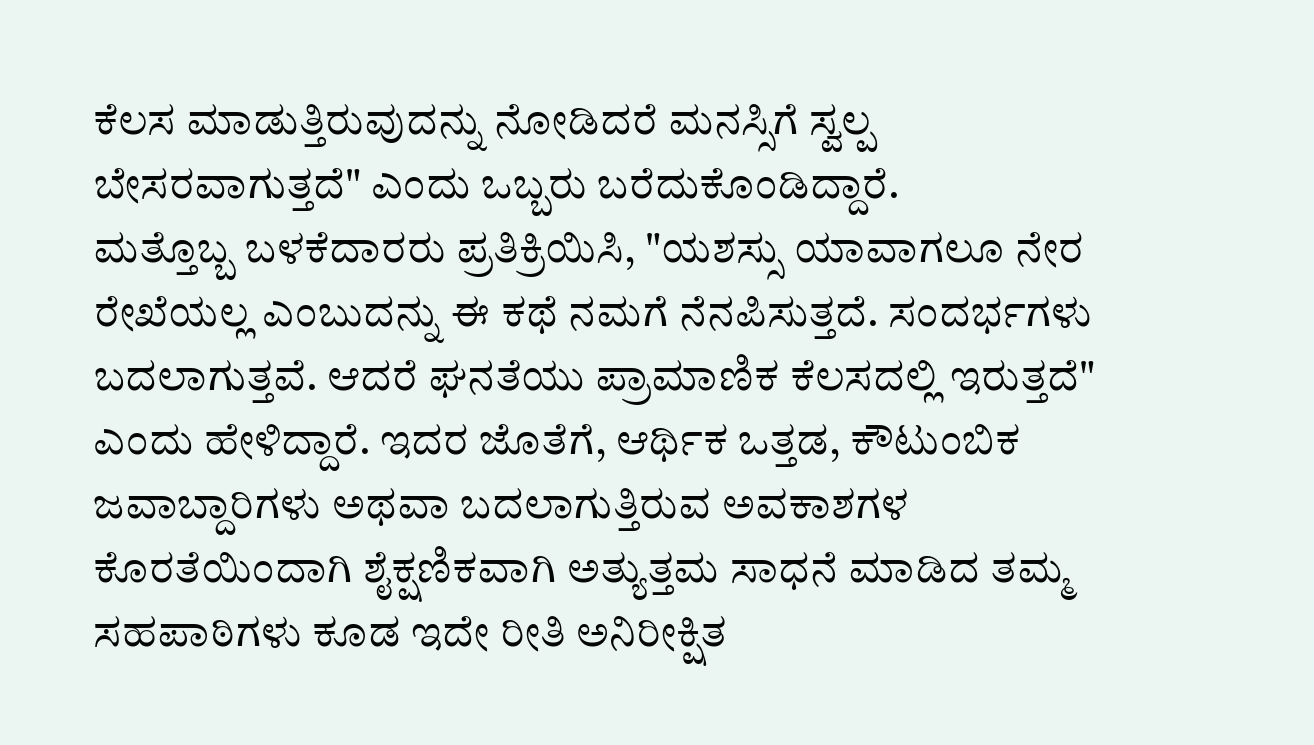ಕೆಲಸ ಮಾಡುತ್ತಿರುವುದನ್ನು ನೋಡಿದರೆ ಮನಸ್ಸಿಗೆ ಸ್ವಲ್ಪ ಬೇಸರವಾಗುತ್ತದೆ" ಎಂದು ಒಬ್ಬರು ಬರೆದುಕೊಂಡಿದ್ದಾರೆ.
ಮತ್ತೊಬ್ಬ ಬಳಕೆದಾರರು ಪ್ರತಿಕ್ರಿಯಿಸಿ, "ಯಶಸ್ಸು ಯಾವಾಗಲೂ ನೇರ ರೇಖೆಯಲ್ಲ ಎಂಬುದನ್ನು ಈ ಕಥೆ ನಮಗೆ ನೆನಪಿಸುತ್ತದೆ. ಸಂದರ್ಭಗಳು ಬದಲಾಗುತ್ತವೆ. ಆದರೆ ಘನತೆಯು ಪ್ರಾಮಾಣಿಕ ಕೆಲಸದಲ್ಲಿ ಇರುತ್ತದೆ" ಎಂದು ಹೇಳಿದ್ದಾರೆ. ಇದರ ಜೊತೆಗೆ, ಆರ್ಥಿಕ ಒತ್ತಡ, ಕೌಟುಂಬಿಕ ಜವಾಬ್ದಾರಿಗಳು ಅಥವಾ ಬದಲಾಗುತ್ತಿರುವ ಅವಕಾಶಗಳ ಕೊರತೆಯಿಂದಾಗಿ ಶೈಕ್ಷಣಿಕವಾಗಿ ಅತ್ಯುತ್ತಮ ಸಾಧನೆ ಮಾಡಿದ ತಮ್ಮ ಸಹಪಾಠಿಗಳು ಕೂಡ ಇದೇ ರೀತಿ ಅನಿರೀಕ್ಷಿತ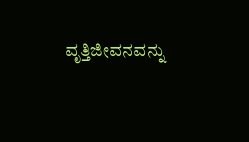ವೃತ್ತಿಜೀವನವನ್ನು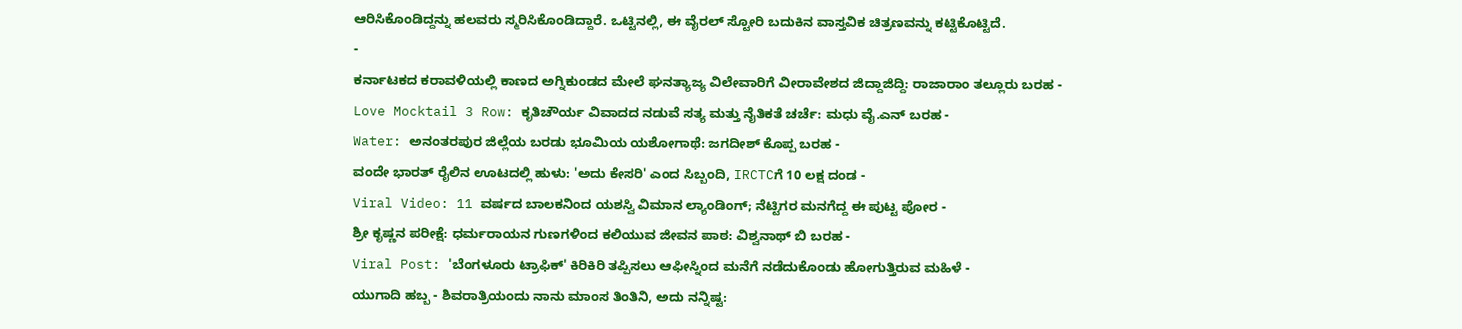ಆರಿಸಿಕೊಂಡಿದ್ದನ್ನು ಹಲವರು ಸ್ಮರಿಸಿಕೊಂಡಿದ್ದಾರೆ. ಒಟ್ಟಿನಲ್ಲಿ, ಈ ವೈರಲ್ ಸ್ಟೋರಿ ಬದುಕಿನ ವಾಸ್ತವಿಕ ಚಿತ್ರಣವನ್ನು ಕಟ್ಟಿಕೊಟ್ಟಿದೆ.
-
ಕರ್ನಾಟಕದ ಕರಾವಳಿಯಲ್ಲಿ ಕಾಣದ ಅಗ್ನಿಕುಂಡದ ಮೇಲೆ ಘನತ್ಯಾಜ್ಯ ವಿಲೇವಾರಿಗೆ ವೀರಾವೇಶದ ಜಿದ್ದಾಜಿದ್ದಿ: ರಾಜಾರಾಂ ತಲ್ಲೂರು ಬರಹ -
Love Mocktail 3 Row: ಕೃತಿಚೌರ್ಯ ವಿವಾದದ ನಡುವೆ ಸತ್ಯ ಮತ್ತು ನೈತಿಕತೆ ಚರ್ಚೆ: ಮಧು ವೈ.ಎನ್ ಬರಹ -
Water: ಅನಂತರಪುರ ಜಿಲ್ಲೆಯ ಬರಡು ಭೂಮಿಯ ಯಶೋಗಾಥೆ: ಜಗದೀಶ್ ಕೊಪ್ಪ ಬರಹ -
ವಂದೇ ಭಾರತ್ ರೈಲಿನ ಊಟದಲ್ಲಿ ಹುಳು: 'ಅದು ಕೇಸರಿ' ಎಂದ ಸಿಬ್ಬಂದಿ, IRCTCಗೆ 10 ಲಕ್ಷ ದಂಡ -
Viral Video: 11 ವರ್ಷದ ಬಾಲಕನಿಂದ ಯಶಸ್ವಿ ವಿಮಾನ ಲ್ಯಾಂಡಿಂಗ್; ನೆಟ್ಟಿಗರ ಮನಗೆದ್ದ ಈ ಪುಟ್ಟ ಪೋರ -
ಶ್ರೀ ಕೃಷ್ಣನ ಪರೀಕ್ಷೆ: ಧರ್ಮರಾಯನ ಗುಣಗಳಿಂದ ಕಲಿಯುವ ಜೀವನ ಪಾಠ: ವಿಶ್ವನಾಥ್ ಬಿ ಬರಹ -
Viral Post: 'ಬೆಂಗಳೂರು ಟ್ರಾಫಿಕ್' ಕಿರಿಕಿರಿ ತಪ್ಪಿಸಲು ಆಫೀಸ್ನಿಂದ ಮನೆಗೆ ನಡೆದುಕೊಂಡು ಹೋಗುತ್ತಿರುವ ಮಹಿಳೆ -
ಯುಗಾದಿ ಹಬ್ಬ - ಶಿವರಾತ್ರಿಯಂದು ನಾನು ಮಾಂಸ ತಿಂತಿನಿ, ಅದು ನನ್ನಿಷ್ಟ: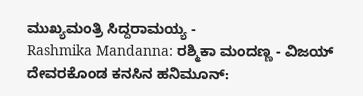ಮುಖ್ಯಮಂತ್ರಿ ಸಿದ್ದರಾಮಯ್ಯ -
Rashmika Mandanna: ರಶ್ಮಿಕಾ ಮಂದಣ್ಣ - ವಿಜಯ್ ದೇವರಕೊಂಡ ಕನಸಿನ ಹನಿಮೂನ್: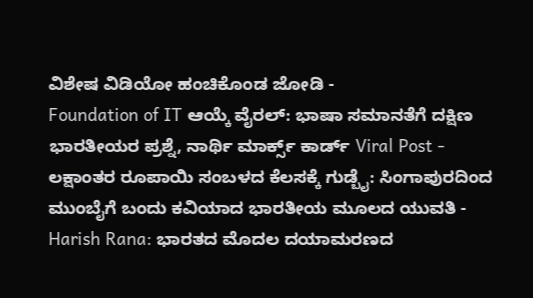ವಿಶೇಷ ವಿಡಿಯೋ ಹಂಚಿಕೊಂಡ ಜೋಡಿ -
Foundation of IT ಆಯ್ಕೆ ವೈರಲ್: ಭಾಷಾ ಸಮಾನತೆಗೆ ದಕ್ಷಿಣ ಭಾರತೀಯರ ಪ್ರಶ್ನೆ, ನಾರ್ಥಿ ಮಾರ್ಕ್ಸ್ ಕಾರ್ಡ್ Viral Post -
ಲಕ್ಷಾಂತರ ರೂಪಾಯಿ ಸಂಬಳದ ಕೆಲಸಕ್ಕೆ ಗುಡ್ಬೈ: ಸಿಂಗಾಪುರದಿಂದ ಮುಂಬೈಗೆ ಬಂದು ಕವಿಯಾದ ಭಾರತೀಯ ಮೂಲದ ಯುವತಿ -
Harish Rana: ಭಾರತದ ಮೊದಲ ದಯಾಮರಣದ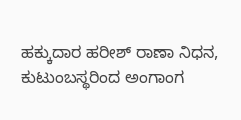ಹಕ್ಕುದಾರ ಹರೀಶ್ ರಾಣಾ ನಿಧನ, ಕುಟುಂಬಸ್ಥರಿಂದ ಅಂಗಾಂಗ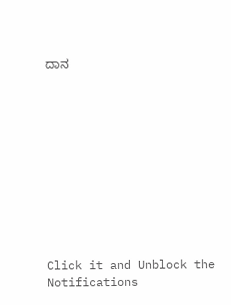ದಾನ











Click it and Unblock the Notifications